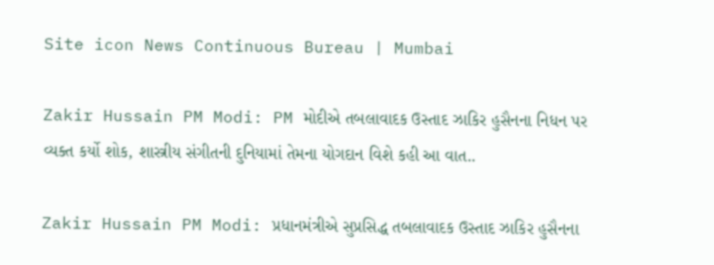Site icon News Continuous Bureau | Mumbai

Zakir Hussain PM Modi: PM મોદીએ તબલાવાદક ઉસ્તાદ ઝાકિર હુસૈનના નિધન પર વ્યક્ત કર્યો શોક, શાસ્ત્રીય સંગીતની દુનિયામાં તેમના યોગદાન વિશે કહી આ વાત..

Zakir Hussain PM Modi: પ્રધાનમંત્રીએ સુપ્રસિદ્ધ તબલાવાદક ઉસ્તાદ ઝાકિર હુસૈનના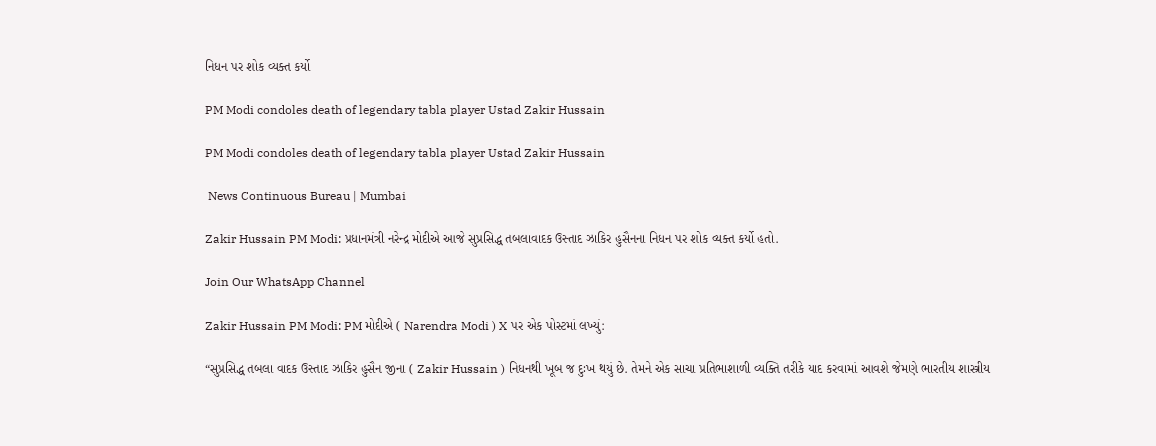નિધન પર શોક વ્યક્ત કર્યો

PM Modi condoles death of legendary tabla player Ustad Zakir Hussain

PM Modi condoles death of legendary tabla player Ustad Zakir Hussain

 News Continuous Bureau | Mumbai

Zakir Hussain PM Modi: પ્રધાનમંત્રી નરેન્દ્ર મોદીએ આજે સુપ્રસિદ્ધ તબલાવાદક ઉસ્તાદ ઝાકિર હુસૈનના નિધન પર શોક વ્યક્ત કર્યો હતો.

Join Our WhatsApp Channel

Zakir Hussain PM Modi: PM મોદીએ ( Narendra Modi ) X પર એક પોસ્ટમાં લખ્યું:

“સુપ્રસિદ્ધ તબલા વાદક ઉસ્તાદ ઝાકિર હુસૈન જીના ( Zakir Hussain ) નિધનથી ખૂબ જ દુઃખ થયું છે. તેમને એક સાચા પ્રતિભાશાળી વ્યક્તિ તરીકે યાદ કરવામાં આવશે જેમણે ભારતીય શાસ્ત્રીય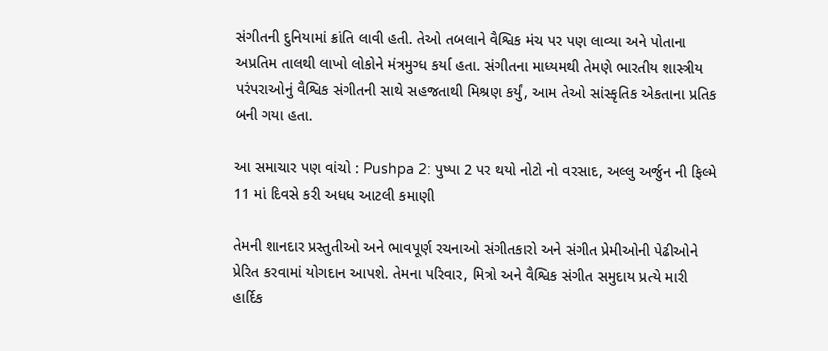સંગીતની દુનિયામાં ક્રાંતિ લાવી હતી. તેઓ તબલાને વૈશ્વિક મંચ પર પણ લાવ્યા અને પોતાના અપ્રતિમ તાલથી લાખો લોકોને મંત્રમુગ્ધ કર્યા હતા. સંગીતના માધ્યમથી તેમણે ભારતીય શાસ્ત્રીય પરંપરાઓનું વૈશ્વિક સંગીતની સાથે સહજતાથી મિશ્રણ કર્યું, આમ તેઓ સાંસ્કૃતિક એકતાના પ્રતિક બની ગયા હતા.

આ સમાચાર પણ વાંચો : Pushpa 2: પુષ્પા 2 પર થયો નોટો નો વરસાદ, અલ્લુ અર્જુન ની ફિલ્મે 11 માં દિવસે કરી અધધ આટલી કમાણી

તેમની શાનદાર પ્રસ્તુતીઓ અને ભાવપૂર્ણ રચનાઓ સંગીતકારો અને સંગીત પ્રેમીઓની પેઢીઓને પ્રેરિત કરવામાં યોગદાન આપશે. તેમના પરિવાર, મિત્રો અને વૈશ્વિક સંગીત સમુદાય પ્રત્યે મારી હાર્દિક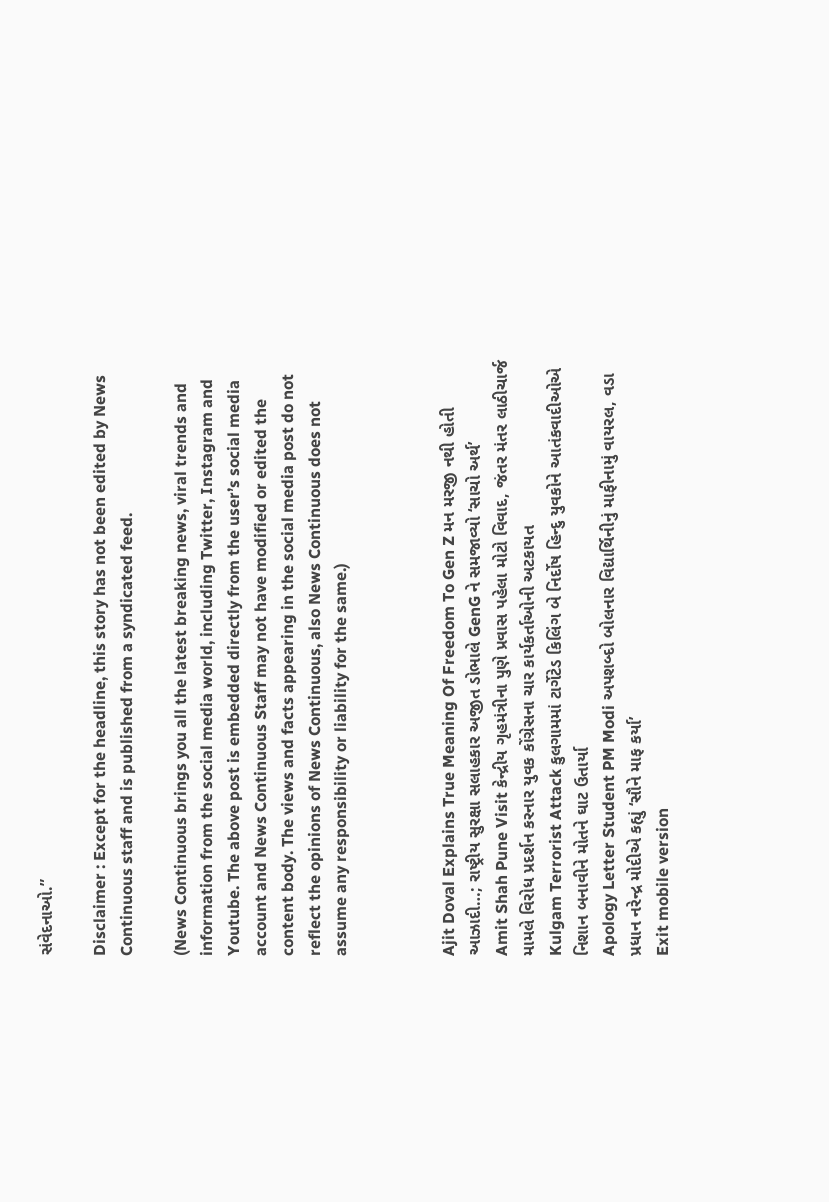સંવેદનાઓ.”

Disclaimer : Except for the headline, this story has not been edited by News Continuous staff and is published from a syndicated feed.

(News Continuous brings you all the latest breaking news, viral trends and information from the social media world, including Twitter, Instagram and Youtube. The above post is embedded directly from the user’s social media account and News Continuous Staff may not have modified or edited the content body. The views and facts appearing in the social media post do not reflect the opinions of News Continuous, also News Continuous does not assume any responsibility or liability for the same.)



Ajit Doval Explains True Meaning Of Freedom To Gen Z મન મરજી નથી હોતી આઝાદી…; રાષ્ટ્રીય સુરક્ષા સલાહકાર અજીત ડોભાલે GenG ને સમજાવ્યો ‘સાચો અર્થ’
Amit Shah Pune Visit કેન્દ્રીય ગૃહમંત્રીના પુણે પ્રવાસ પહેલા મોટો વિવાદ, જંતર મંતર લાઠીચાર્જ મામલે વિરોધ પ્રદર્શન કરનાર યુવક કોંગ્રેસના ચાર કાર્યકર્તાઓની અટકાયત
Kulgam Terrorist Attack કુલગામમાં ટાર્ગેટેડ કિલિંગ બે નિર્દોષ હિન્દુ યુવકોને આતંકવાદીઓએ નિશાન બનાવીને મોતને ઘાટ ઉતાર્યા
Apology Letter Student PM Modi અપશબ્દો બોલનાર વિદ્યાર્થિનીનું માફીનામું વાયરલ, વડા પ્રધાન નરેન્દ્ર મોદીએ કહ્યું ‘સૌને માફ કર્યા’
Exit mobile version